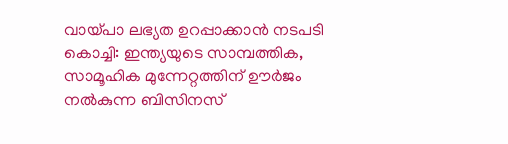വായ്പാ ലഭ്യത ഉറപ്പാക്കാൻ നടപടി
കൊച്ചി: ഇന്ത്യയുടെ സാമ്പത്തിക, സാമൂഹിക മുന്നേറ്റത്തിന് ഊർജം നൽകുന്ന ബിസിനസ്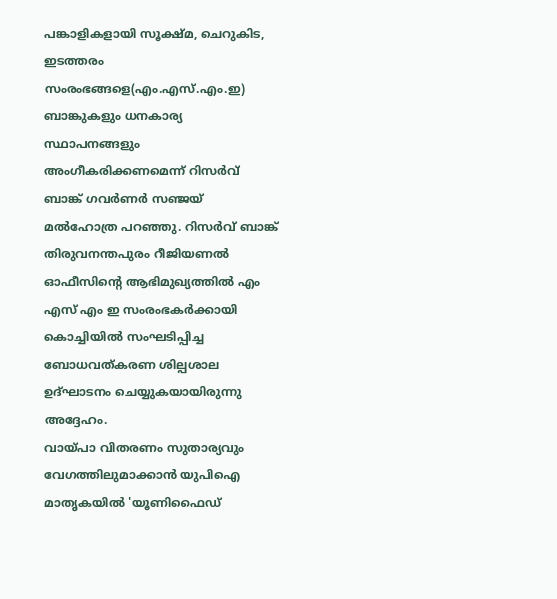പങ്കാളികളായി സൂക്ഷ്മ, ചെറുകിട, ഇടത്തരം സംരംഭങ്ങളെ(എം.എസ്.എം.ഇ) ബാങ്കുകളും ധനകാര്യ സ്ഥാപനങ്ങളും അംഗീകരിക്കണമെന്ന് റിസർവ് ബാങ്ക് ഗവർണർ സഞ്ജയ് മൽഹോത്ര പറഞ്ഞു. റിസർവ് ബാങ്ക് തിരുവനന്തപുരം റീജിയണൽ ഓഫീസിന്റെ ആഭിമുഖ്യത്തിൽ എം എസ് എം ഇ സംരംഭകർക്കായി കൊച്ചിയിൽ സംഘടിപ്പിച്ച ബോധവത്കരണ ശില്പശാല ഉദ്ഘാടനം ചെയ്യുകയായിരുന്നു അദ്ദേഹം.
വായ്പാ വിതരണം സുതാര്യവും വേഗത്തിലുമാക്കാൻ യുപിഐ മാതൃകയിൽ 'യൂണിഫൈഡ്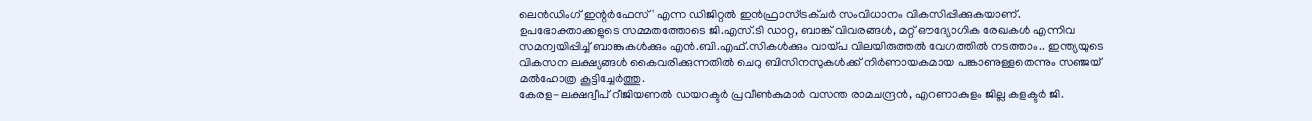ലെൻഡിംഗ് ഇന്റർഫേസ്' എന്ന ഡിജിറ്റൽ ഇൻഫ്രാസ്ട്രക്ചർ സംവിധാനം വികസിപ്പിക്കുകയാണ്.
ഉപഭോക്താക്കളുടെ സമ്മതത്തോടെ ജി.എസ്.ടി ഡാറ്റ, ബാങ്ക് വിവരങ്ങൾ, മറ്റ് ഔദ്യോഗിക രേഖകൾ എന്നിവ സമന്വയിപ്പിച്ച് ബാങ്കുകൾക്കും എൻ.ബി.എഫ്.സികൾക്കും വായ്പ വിലയിരുത്തൽ വേഗത്തിൽ നടത്താം.. ഇന്ത്യയുടെ വികസന ലക്ഷ്യങ്ങൾ കൈവരിക്കുന്നതിൽ ചെറു ബിസിനസുകൾക്ക് നിർണായകമായ പങ്കാണുള്ളതെന്നും സഞ്ജയ് മൽഹോത്ര കൂട്ടിച്ചേർത്തു.
കേരള-ലക്ഷദ്വീപ് റീജിയണൽ ഡയറക്ടർ പ്രവീൺകുമാർ വസന്ത രാമചന്ദ്രൻ, എറണാകുളം ജില്ല കളക്ടർ ജി.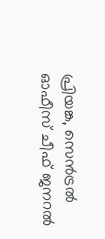പ്രിയങ്ക, സെൻട്രൽ ഓഫീസ് ചീഫ് ജനറൽ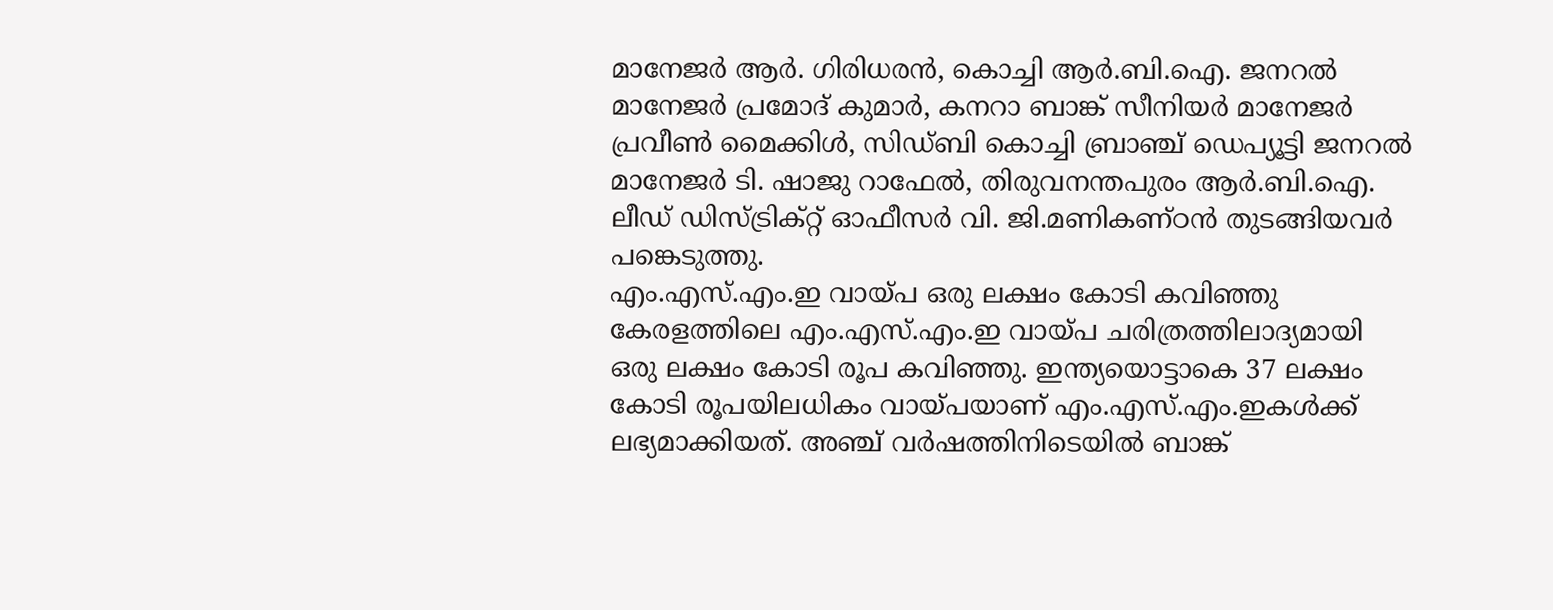മാനേജർ ആർ. ഗിരിധരൻ, കൊച്ചി ആർ.ബി.ഐ. ജനറൽ മാനേജർ പ്രമോദ് കുമാർ, കനറാ ബാങ്ക് സീനിയർ മാനേജർ പ്രവീൺ മൈക്കിൾ, സിഡ്ബി കൊച്ചി ബ്രാഞ്ച് ഡെപ്യൂട്ടി ജനറൽ മാനേജർ ടി. ഷാജു റാഫേൽ, തിരുവനന്തപുരം ആർ.ബി.ഐ. ലീഡ് ഡിസ്ട്രിക്റ്റ് ഓഫീസർ വി. ജി.മണികണ്ഠൻ തുടങ്ങിയവർ പങ്കെടുത്തു.
എം.എസ്.എം.ഇ വായ്പ ഒരു ലക്ഷം കോടി കവിഞ്ഞു
കേരളത്തിലെ എം.എസ്.എം.ഇ വായ്പ ചരിത്രത്തിലാദ്യമായി ഒരു ലക്ഷം കോടി രൂപ കവിഞ്ഞു. ഇന്ത്യയൊട്ടാകെ 37 ലക്ഷം കോടി രൂപയിലധികം വായ്പയാണ് എം.എസ്.എം.ഇകൾക്ക് ലഭ്യമാക്കിയത്. അഞ്ച് വർഷത്തിനിടെയിൽ ബാങ്ക്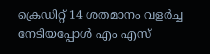ക്രെഡിറ്റ് 14 ശതമാനം വളർച്ച നേടിയപ്പോൾ എം എസ്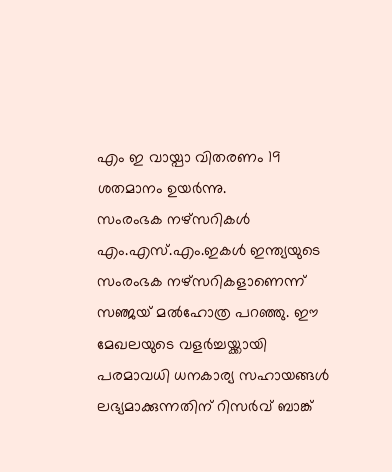എം ഇ വായ്പാ വിതരണം 19 ശതമാനം ഉയർന്നു.
സംരംഭക നഴ്സറികൾ
എം.എസ്.എം.ഇകൾ ഇന്ത്യയുടെ സംരംഭക നഴ്സറികളാണെന്ന് സഞ്ജയ് മൽഹോത്ര പറഞ്ഞു. ഈ മേഖലയുടെ വളർച്ചയ്ക്കായി പരമാവധി ധനകാര്യ സഹായങ്ങൾ ലഭ്യമാക്കുന്നതിന് റിസർവ് ബാങ്ക്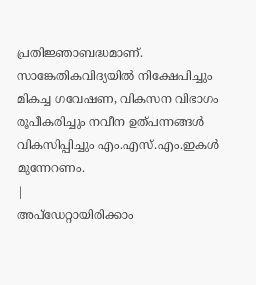പ്രതിജ്ഞാബദ്ധമാണ്. സാങ്കേതികവിദ്യയിൽ നിക്ഷേപിച്ചും മികച്ച ഗവേഷണ, വികസന വിഭാഗം രൂപീകരിച്ചും നവീന ഉത്പന്നങ്ങൾ വികസിപ്പിച്ചും എം.എസ്.എം.ഇകൾ മുന്നേറണം.
|
അപ്ഡേറ്റായിരിക്കാം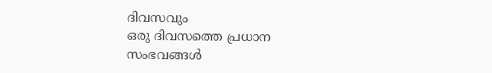ദിവസവും
ഒരു ദിവസത്തെ പ്രധാന സംഭവങ്ങൾ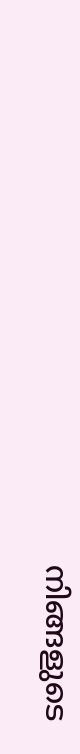നിങ്ങളുടെ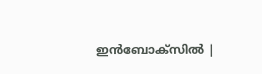ഇൻബോക്സിൽ |